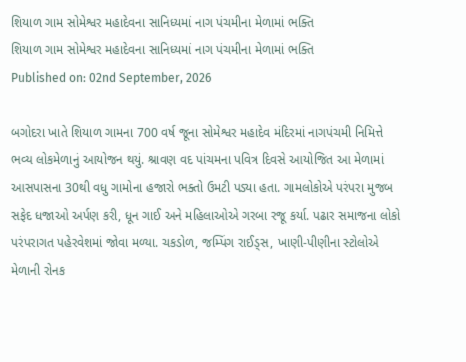શિયાળ ગામ સોમેશ્વર મહાદેવના સાનિધ્યમાં નાગ પંચમીના મેળામાં ભક્તિ
શિયાળ ગામ સોમેશ્વર મહાદેવના સાનિધ્યમાં નાગ પંચમીના મેળામાં ભક્તિ
Published on: 02nd September, 2026

બગોદરા ખાતે શિયાળ ગામના 700 વર્ષ જૂના સોમેશ્વર મહાદેવ મંદિરમાં નાગપંચમી નિમિત્તે ભવ્ય લોકમેળાનું આયોજન થયું. શ્રાવણ વદ પાંચમના પવિત્ર દિવસે આયોજિત આ મેળામાં આસપાસના 30થી વધુ ગામોના હજારો ભક્તો ઉમટી પડ્યા હતા. ગામલોકોએ પરંપરા મુજબ સફેદ ધજાઓ અર્પણ કરી, ધૂન ગાઈ અને મહિલાઓએ ગરબા રજૂ કર્યા. પઢાર સમાજના લોકો પરંપરાગત પહેરવેશમાં જોવા મળ્યા. ચકડોળ, જમ્પિંગ રાઈડ્સ, ખાણી-પીણીના સ્ટોલોએ મેળાની રોનક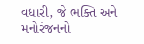વધારી, જે ભક્તિ અને મનોરંજનનો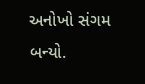અનોખો સંગમ બન્યો.